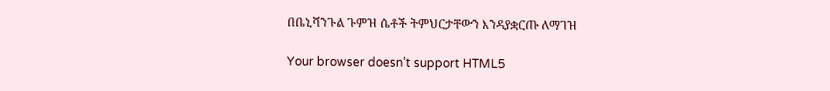በቤኒሻንጉል ጉምዝ ሴቶች ትምህርታቸውን እንዳያቋርጡ ለማገዝ

Your browser doesn’t support HTML5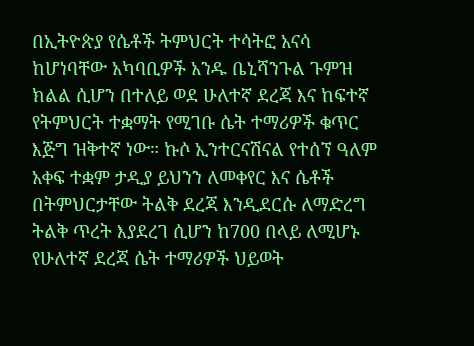በኢትዮጵያ የሴቶች ትምህርት ተሳትፎ አናሳ ከሆነባቸው አካባቢዎች አንዱ ቤኒሻንጉል ጉምዝ ክልል ሲሆን በተለይ ወደ ሁለተኛ ደረጃ እና ከፍተኛ የትምህርት ተቋማት የሚገቡ ሴት ተማሪዎች ቁጥር እጅግ ዝቅተኛ ነው። ኩሶ ኢንተርናሽናል የተሰኘ ዓለም አቀፍ ተቋም ታዲያ ይህንን ለመቀየር እና ሴቶች በትምህርታቸው ትልቅ ደረጃ እንዲደርሱ ለማድረግ ትልቅ ጥረት እያደረገ ሲሆን ከ700 በላይ ለሚሆኑ የሁለተኛ ደረጃ ሴት ተማሪዎች ህይወት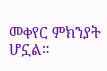መቀየር ምክንያት ሆኗል።